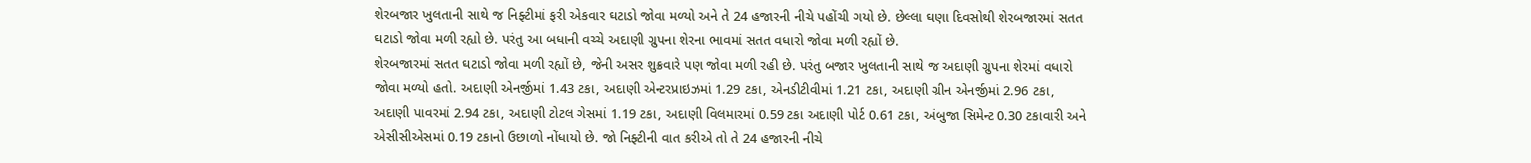શેરબજાર ખુલતાની સાથે જ નિફ્ટીમાં ફરી એકવાર ઘટાડો જોવા મળ્યો અને તે 24 હજારની નીચે પહોંચી ગયો છે. છેલ્લા ઘણા દિવસોથી શેરબજારમાં સતત ઘટાડો જોવા મળી રહ્યો છે. પરંતુ આ બધાની વચ્ચે અદાણી ગ્રુપના શેરના ભાવમાં સતત વધારો જોવા મળી રહ્યોં છે.
શેરબજારમાં સતત ઘટાડો જોવા મળી રહ્યોં છે, જેની અસર શુક્રવારે પણ જોવા મળી રહી છે. પરંતુ બજાર ખુલતાની સાથે જ અદાણી ગ્રુપના શેરમાં વધારો જોવા મળ્યો હતો. અદાણી એનર્જીમાં 1.43 ટકા, અદાણી એન્ટરપ્રાઇઝમાં 1.29 ટકા, એનડીટીવીમાં 1.21 ટકા, અદાણી ગ્રીન એનર્જીમાં 2.96 ટકા, અદાણી પાવરમાં 2.94 ટકા, અદાણી ટોટલ ગેસમાં 1.19 ટકા, અદાણી વિલમારમાં 0.59 ટકા અદાણી પોર્ટ 0.61 ટકા, અંબુજા સિમેન્ટ 0.30 ટકાવારી અને એસીસીએસમાં 0.19 ટકાનો ઉછાળો નોંધાયો છે. જો નિફ્ટીની વાત કરીએ તો તે 24 હજારની નીચે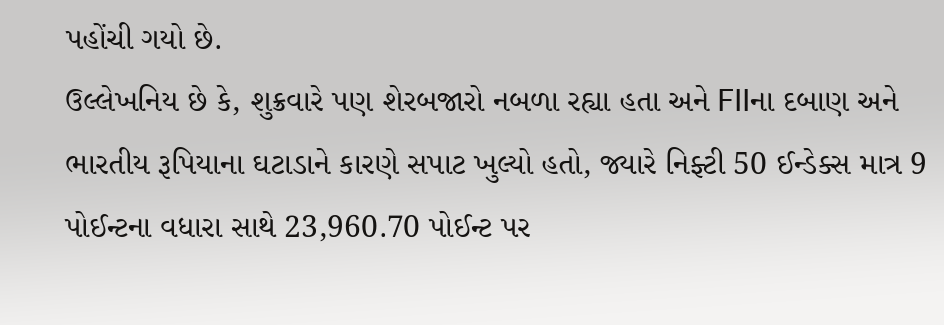પહોંચી ગયો છે.
ઉલ્લેખનિય છે કે, શુક્રવારે પણ શેરબજારો નબળા રહ્યા હતા અને FIIના દબાણ અને ભારતીય રૂપિયાના ઘટાડાને કારણે સપાટ ખુલ્યો હતો, જ્યારે નિફ્ટી 50 ઈન્ડેક્સ માત્ર 9 પોઈન્ટના વધારા સાથે 23,960.70 પોઈન્ટ પર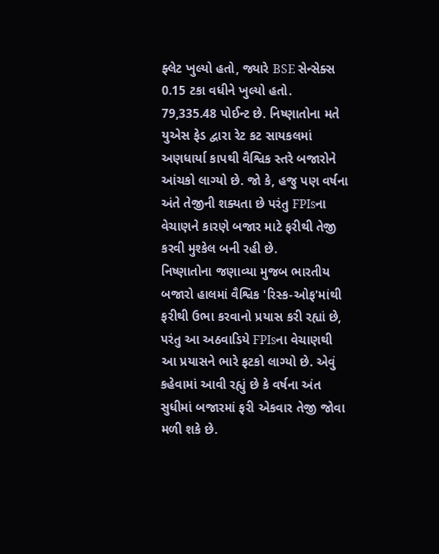ફ્લેટ ખુલ્યો હતો, જ્યારે BSE સેન્સેક્સ 0.15 ટકા વધીને ખુલ્યો હતો. 79,335.48 પોઈન્ટ છે. નિષ્ણાતોના મતે યુએસ ફેડ દ્વારા રેટ કટ સાયકલમાં અણધાર્યા કાપથી વૈશ્વિક સ્તરે બજારોને આંચકો લાગ્યો છે. જો કે, હજુ પણ વર્ષના અંતે તેજીની શક્યતા છે પરંતુ FPIsના વેચાણને કારણે બજાર માટે ફરીથી તેજી કરવી મુશ્કેલ બની રહી છે.
નિષ્ણાતોના જણાવ્યા મુજબ ભારતીય બજારો હાલમાં વૈશ્વિક 'રિસ્ક-ઓફ'માંથી ફરીથી ઉભા કરવાનો પ્રયાસ કરી રહ્યાં છે, પરંતુ આ અઠવાડિયે FPIsના વેચાણથી આ પ્રયાસને ભારે ફટકો લાગ્યો છે. એવું કહેવામાં આવી રહ્યું છે કે વર્ષના અંત સુધીમાં બજારમાં ફરી એકવાર તેજી જોવા મળી શકે છે.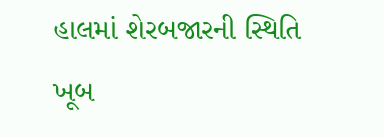હાલમાં શેરબજારની સ્થિતિ ખૂબ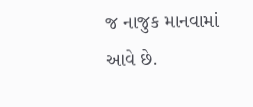જ નાજુક માનવામાં આવે છે.